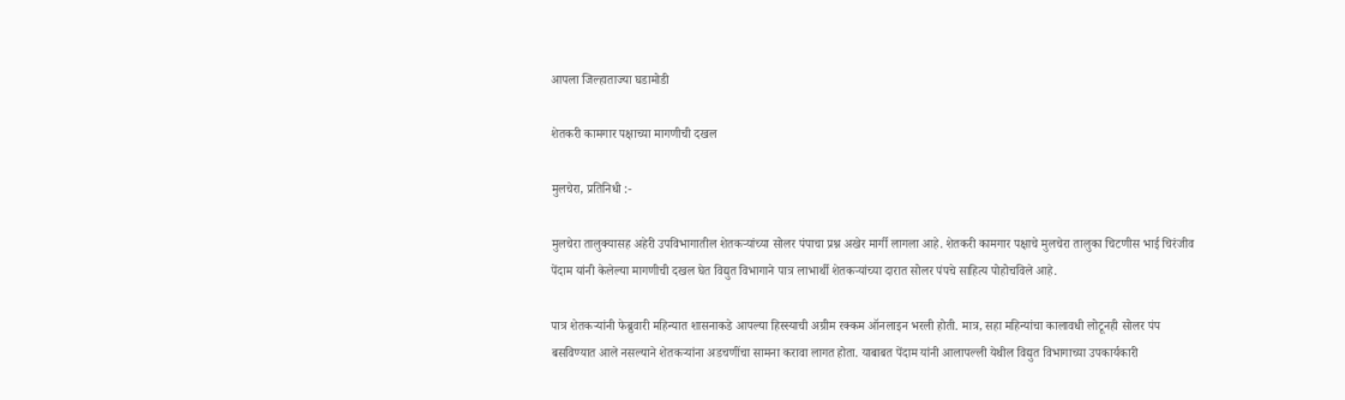आपला जिल्हाताज्या घडामोडी

शेतकरी कामगार पक्षाच्या मागणीची दखल

मुलचेरा, प्रतिनिधी :-

मुलचेरा तालुक्यासह अहेरी उपविभागातील शेतकऱ्यांच्या सोलर पंपाचा प्रश्न अखेर मार्गी लागला आहे. शेतकरी कामगार पक्षाचे मुलचेरा तालुका चिटणीस भाई चिरंजीव पेंदाम यांनी केलेल्या मागणीची दखल घेत विद्युत विभागाने पात्र लाभार्थी शेतकऱ्यांच्या दारात सोलर पंपचे साहित्य पोहोचविले आहे.

पात्र शेतकऱ्यांनी फेब्रुवारी महिन्यात शासनाकडे आपल्या हिस्स्याची अग्रीम रक्कम ऑनलाइन भरली होती. मात्र, सहा महिन्यांचा कालावधी लोटूनही सोलर पंप बसविण्यात आले नसल्याने शेतकऱ्यांना अडचणींचा सामना करावा लागत होता. याबाबत पेंदाम यांनी आलापल्ली येथील विद्युत विभागाच्या उपकार्यकारी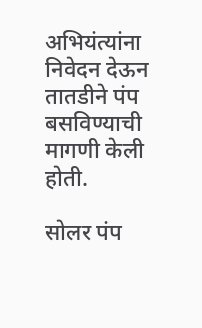अभियंत्यांना निवेदन देऊन तातडीने पंप बसविण्याची मागणी केली होती.

सोलर पंप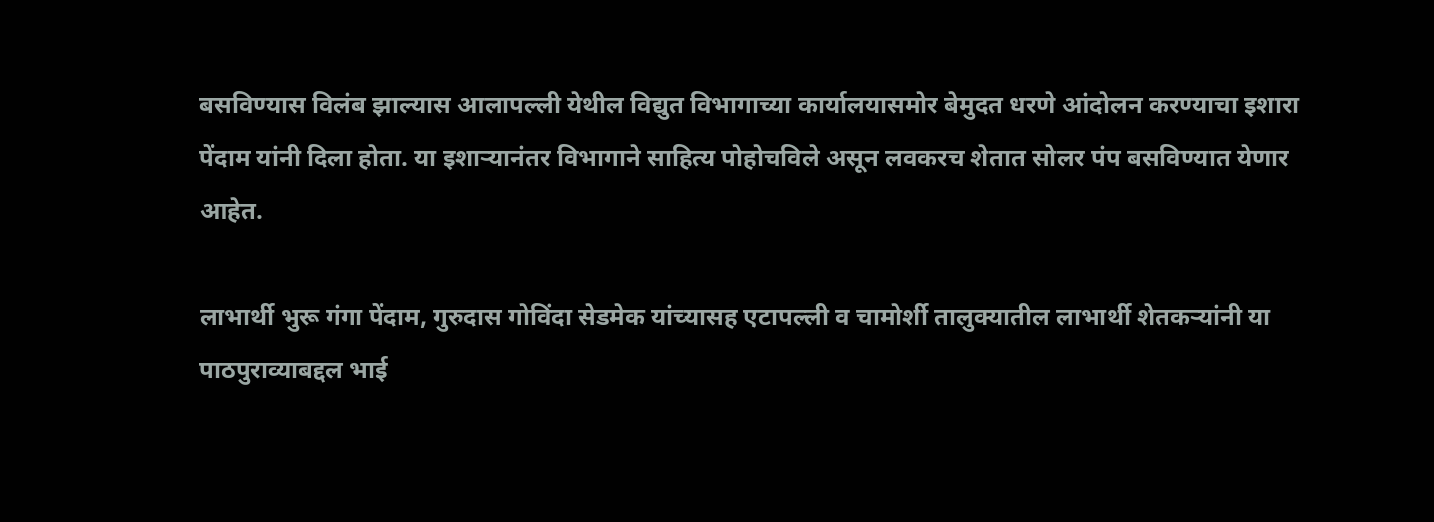बसविण्यास विलंब झाल्यास आलापल्ली येथील विद्युत विभागाच्या कार्यालयासमोर बेमुदत धरणे आंदोलन करण्याचा इशारा पेंदाम यांनी दिला होता. या इशाऱ्यानंतर विभागाने साहित्य पोहोचविले असून लवकरच शेतात सोलर पंप बसविण्यात येणार आहेत.

लाभार्थी भुरू गंगा पेंदाम, गुरुदास गोविंदा सेडमेक यांच्यासह एटापल्ली व चामोर्शी तालुक्यातील लाभार्थी शेतकऱ्यांनी या पाठपुराव्याबद्दल भाई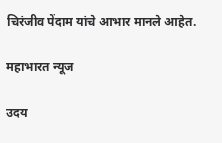चिरंजीव पेंदाम यांचे आभार मानले आहेत.

महाभारत न्यूज

उदय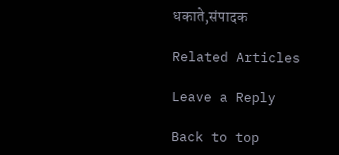धकाते,संपादक

Related Articles

Leave a Reply

Back to top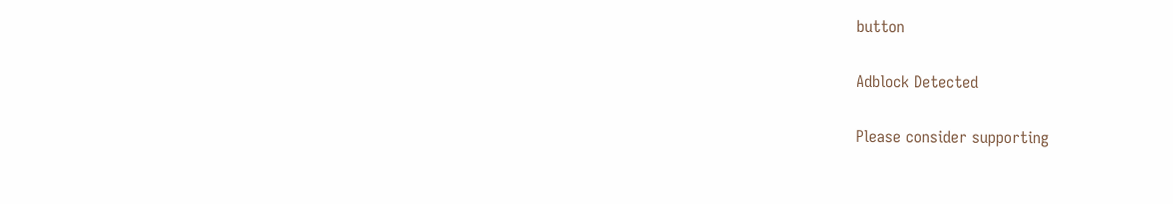button

Adblock Detected

Please consider supporting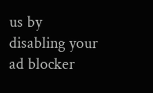us by disabling your ad blocker